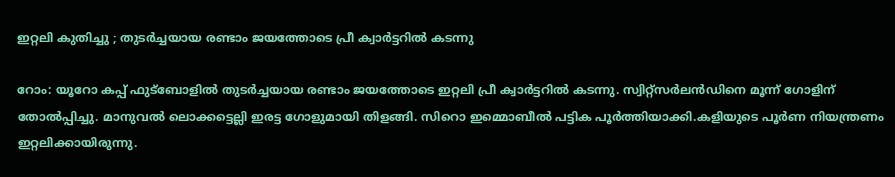ഇറ്റലി കുതിച്ചു ; തുടര്‍ച്ചയായ രണ്ടാം ജയത്തോടെ പ്രീ ക്വാര്‍ട്ടറില്‍ കടന്നു

റോം: യൂറോ കപ്പ് ഫുട്ബോളില്‍ തുടര്‍ച്ചയായ രണ്ടാം ജയത്തോടെ ഇറ്റലി പ്രീ ക്വാര്‍ട്ടറില്‍ കടന്നു. സ്വിറ്റ്‌സര്‍ലന്‍ഡിനെ മൂന്ന് ഗോളിന് തോല്‍പ്പിച്ചു. മാനുവല്‍ ലൊക്കട്ടെല്ലി ഇരട്ട ഗോളുമായി തിളങ്ങി. സിറൊ ഇമ്മൊബീല്‍ പട്ടിക പൂര്‍ത്തിയാക്കി.കളിയുടെ പൂര്‍ണ നിയന്ത്രണം ഇറ്റലിക്കായിരുന്നു.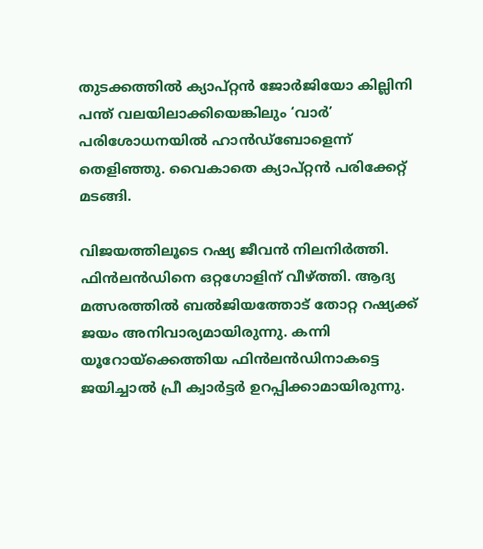തുടക്കത്തില്‍ ക്യാപ്റ്റന്‍ ജോര്‍ജിയോ കില്ലിനി പന്ത് വലയിലാക്കിയെങ്കിലും ‘വാര്‍’ പരിശോധനയില്‍ ഹാന്‍ഡ്‌ബോളെന്ന് തെളിഞ്ഞു. വൈകാതെ ക്യാപ്റ്റന്‍ പരിക്കേറ്റ് മടങ്ങി.

വിജയത്തിലൂടെ റഷ്യ ജീവന്‍ നിലനിര്‍ത്തി. ഫിന്‍ലന്‍ഡിനെ ഒറ്റഗോളിന് വീഴ്ത്തി. ആദ്യ മത്സരത്തില്‍ ബല്‍ജിയത്തോട് തോറ്റ റഷ്യക്ക് ജയം അനിവാര്യമായിരുന്നു. കന്നി യൂറോയ്ക്കെത്തിയ ഫിന്‍ലന്‍ഡിനാകട്ടെ ജയിച്ചാല്‍ പ്രീ ക്വാര്‍ട്ടര്‍ ഉറപ്പിക്കാമായിരുന്നു.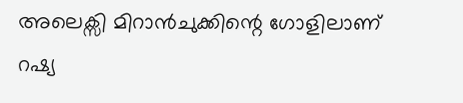അലെക്സി മിറാന്‍ചുക്കിന്റെ ഗോളിലാണ് റഷ്യ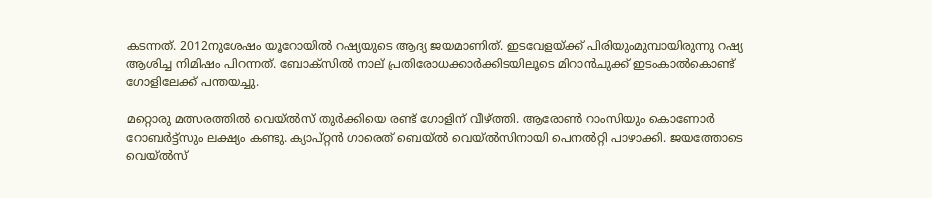കടന്നത്. 2012നുശേഷം യൂറോയില്‍ റഷ്യയുടെ ആദ്യ ജയമാണിത്. ഇടവേളയ്ക്ക് പിരിയുംമുമ്പായിരുന്നു റഷ്യ ആശിച്ച നിമിഷം പിറന്നത്. ബോക്സില്‍ നാല് പ്രതിരോധക്കാര്‍ക്കിടയിലൂടെ മിറാന്‍ചുക്ക് ഇടംകാല്‍കൊണ്ട് ഗോളിലേക്ക് പന്തയച്ചു.

മറ്റൊരു മത്സരത്തില്‍ വെയ്ല്‍സ് തുര്‍ക്കിയെ രണ്ട് ഗോളിന് വീഴ്ത്തി. ആരോണ്‍ റാംസിയും കൊണോര്‍ റോബര്‍ട്ട്സും ലക്ഷ്യം കണ്ടു. ക്യാപ്റ്റന്‍ ഗാരെത് ബെയ്ല്‍ വെയ്ല്‍സിനായി പെനല്‍റ്റി പാഴാക്കി. ജയത്തോടെ വെയ്ല്‍സ്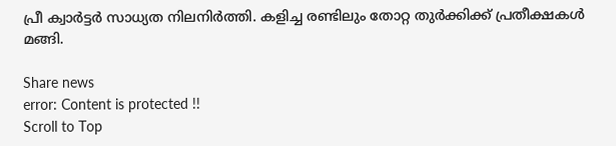പ്രീ ക്വാര്‍ട്ടര്‍ സാധ്യത നിലനിര്‍ത്തി. കളിച്ച രണ്ടിലും തോറ്റ തുര്‍ക്കിക്ക് പ്രതീക്ഷകള്‍ മങ്ങി.

Share news
error: Content is protected !!
Scroll to Top